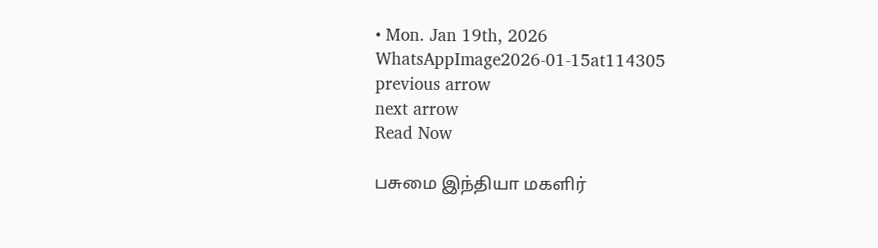• Mon. Jan 19th, 2026
WhatsAppImage2026-01-15at114305
previous arrow
next arrow
Read Now

பசுமை இந்தியா மகளிர்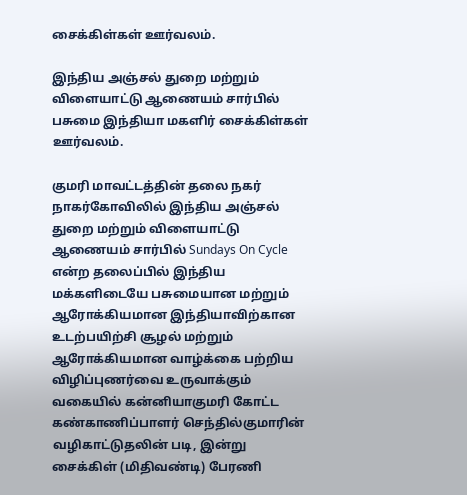சைக்கிள்கள் ஊர்வலம்.

இந்திய அஞ்சல் துறை மற்றும் விளையாட்டு ஆணையம் சார்பில் பசுமை இந்தியா மகளிர் சைக்கிள்கள் ஊர்வலம்.

குமரி மாவட்டத்தின் தலை நகர் நாகர்கோவிலில் இந்திய அஞ்சல் துறை மற்றும் விளையாட்டு ஆணையம் சார்பில் Sundays On Cycle என்ற தலைப்பில் இந்திய மக்களிடையே பசுமையான மற்றும் ஆரோக்கியமான இந்தியாவிற்கான உடற்பயிற்சி சூழல் மற்றும் ஆரோக்கியமான வாழ்க்கை பற்றிய விழிப்புணர்வை உருவாக்கும் வகையில் கன்னியாகுமரி கோட்ட கண்காணிப்பாளர் செந்தில்குமாரின் வழிகாட்டுதலின் படி, இன்று சைக்கிள் (மிதிவண்டி) பேரணி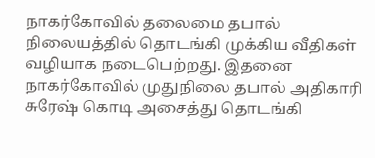நாகர்கோவில் தலைமை தபால் நிலையத்தில் தொடங்கி முக்கிய வீதிகள் வழியாக நடைபெற்றது. இதனை நாகர்கோவில் முதுநிலை தபால் அதிகாரி சுரேஷ் கொடி அசைத்து தொடங்கி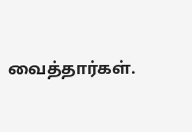வைத்தார்கள்.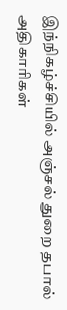இந்நிகழ்ச்சியில் அஞ்சல் துறை தபால் அதிகாரிகள்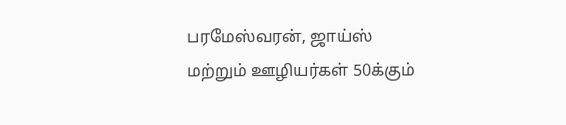பரமேஸ்வரன், ஜாய்ஸ் மற்றும் ஊழியர்கள் 50க்கும்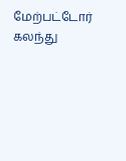மேற்பட்டோர் கலந்து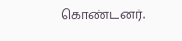கொண்டனர்.